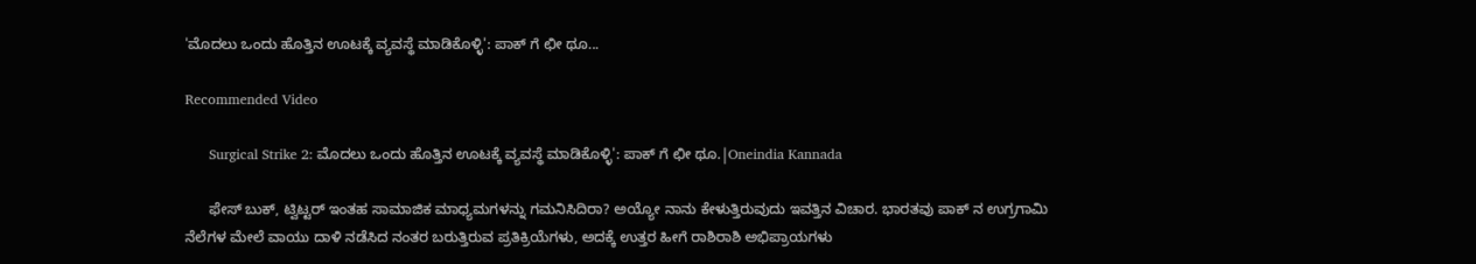'ಮೊದಲು ಒಂದು ಹೊತ್ತಿನ ಊಟಕ್ಕೆ ವ್ಯವಸ್ಥೆ ಮಾಡಿಕೊಳ್ಳಿ': ಪಾಕ್ ಗೆ ಛೀ ಥೂ...

Recommended Video

      Surgical Strike 2: ಮೊದಲು ಒಂದು ಹೊತ್ತಿನ ಊಟಕ್ಕೆ ವ್ಯವಸ್ಥೆ ಮಾಡಿಕೊಳ್ಳಿ': ಪಾಕ್ ಗೆ ಛೀ ಥೂ.|Oneindia Kannada

      ಫೇಸ್ ಬುಕ್, ಟ್ವಿಟ್ಟರ್ ಇಂತಹ ಸಾಮಾಜಿಕ ಮಾಧ್ಯಮಗಳನ್ನು ಗಮನಿಸಿದಿರಾ? ಅಯ್ಯೋ ನಾನು ಕೇಳುತ್ತಿರುವುದು ಇವತ್ತಿನ ವಿಚಾರ. ಭಾರತವು ಪಾಕ್ ನ ಉಗ್ರಗಾಮಿ ನೆಲೆಗಳ ಮೇಲೆ ವಾಯು ದಾಳಿ ನಡೆಸಿದ ನಂತರ ಬರುತ್ತಿರುವ ಪ್ರತಿಕ್ರಿಯೆಗಳು, ಅದಕ್ಕೆ ಉತ್ತರ ಹೀಗೆ ರಾಶಿರಾಶಿ ಅಭಿಪ್ರಾಯಗಳು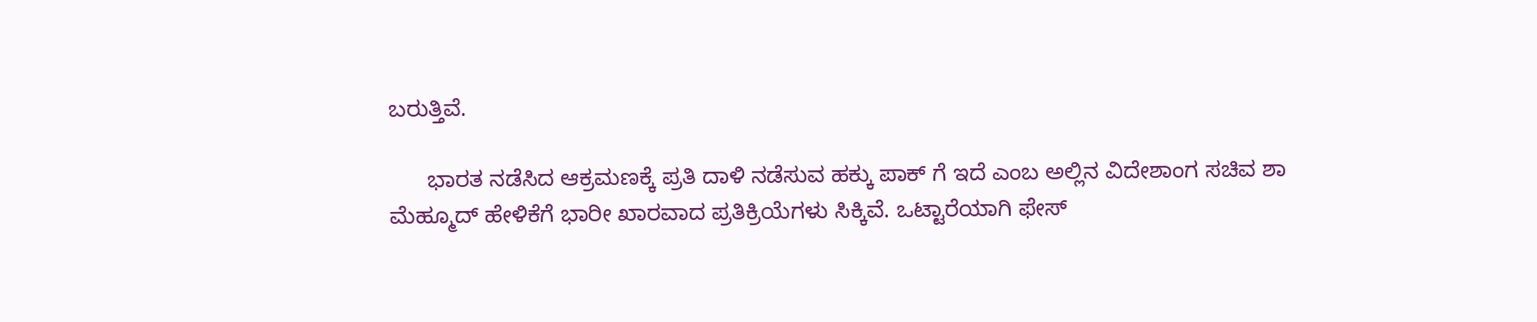ಬರುತ್ತಿವೆ.

      ಭಾರತ ನಡೆಸಿದ ಆಕ್ರಮಣಕ್ಕೆ ಪ್ರತಿ ದಾಳಿ ನಡೆಸುವ ಹಕ್ಕು ಪಾಕ್ ಗೆ ಇದೆ ಎಂಬ ಅಲ್ಲಿನ ವಿದೇಶಾಂಗ ಸಚಿವ ಶಾ ಮೆಹ್ಮೂದ್ ಹೇಳಿಕೆಗೆ ಭಾರೀ ಖಾರವಾದ ಪ್ರತಿಕ್ರಿಯೆಗಳು ಸಿಕ್ಕಿವೆ. ಒಟ್ಟಾರೆಯಾಗಿ ಫೇಸ್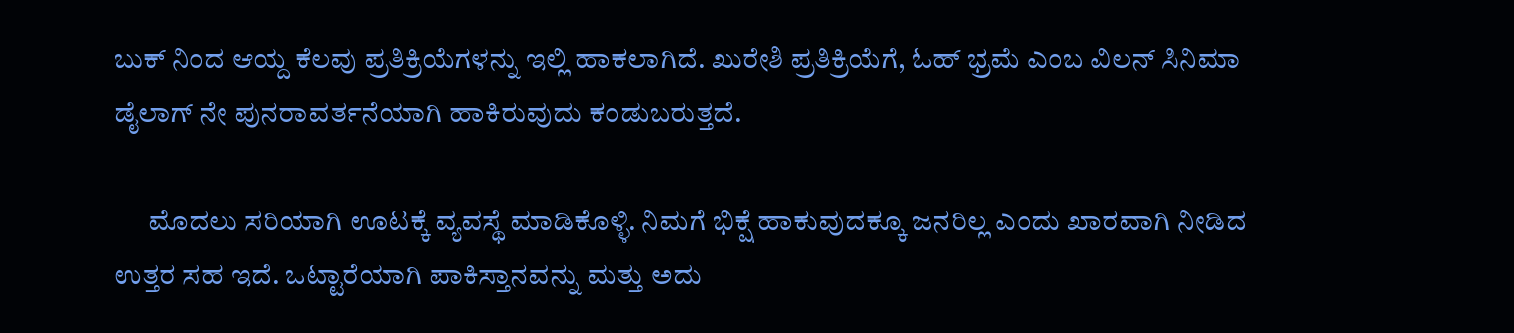ಬುಕ್ ನಿಂದ ಆಯ್ದ ಕೆಲವು ಪ್ರತಿಕ್ರಿಯೆಗಳನ್ನು ಇಲ್ಲಿ ಹಾಕಲಾಗಿದೆ. ಖುರೇಶಿ ಪ್ರತಿಕ್ರಿಯೆಗೆ, ಓಹ್ ಭ್ರಮೆ ಎಂಬ ವಿಲನ್ ಸಿನಿಮಾ ಡೈಲಾಗ್ ನೇ ಪುನರಾವರ್ತನೆಯಾಗಿ ಹಾಕಿರುವುದು ಕಂಡುಬರುತ್ತದೆ.

      ಮೊದಲು ಸರಿಯಾಗಿ ಊಟಕ್ಕೆ ವ್ಯವಸ್ಥೆ ಮಾಡಿಕೊಳ್ಳಿ. ನಿಮಗೆ ಭಿಕ್ಷೆ ಹಾಕುವುದಕ್ಕೂ ಜನರಿಲ್ಲ ಎಂದು ಖಾರವಾಗಿ ನೀಡಿದ ಉತ್ತರ ಸಹ ಇದೆ. ಒಟ್ಟಾರೆಯಾಗಿ ಪಾಕಿಸ್ತಾನವನ್ನು ಮತ್ತು ಅದು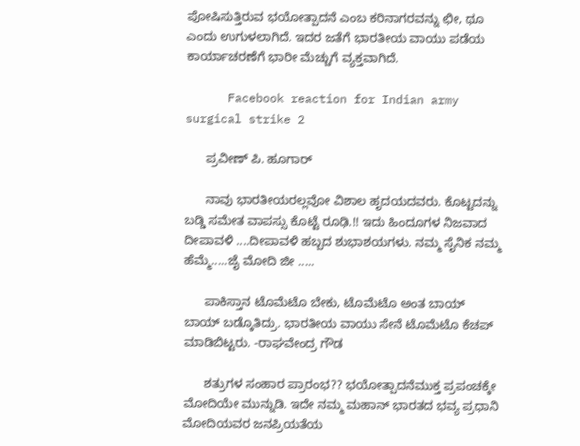ಪೋಷಿಸುತ್ತಿರುವ ಭಯೋತ್ಪಾದನೆ ಎಂಬ ಕರಿನಾಗರವನ್ನು ಛೀ, ಥೂ ಎಂದು ಉಗುಳಲಾಗಿದೆ. ಇದರ ಜತೆಗೆ ಭಾರತೀಯ ವಾಯು ಪಡೆಯ ಕಾರ್ಯಾಚರಣೆಗೆ ಭಾರೀ ಮೆಚ್ಚುಗೆ ವ್ಯಕ್ತವಾಗಿದೆ.

      Facebook reaction for Indian army surgical strike 2

      ಪ್ರವೀಣ್ ಪಿ. ಹೂಗಾರ್

      ನಾವು ಭಾರತೀಯರಲ್ಲವೋ ವಿಶಾಲ ಹೃದಯದವರು. ಕೊಟ್ಟದನ್ನು ಬಡ್ಡಿ ಸಮೇತ ವಾಪಸ್ಸು ಕೊಟ್ಟೆ ರೂಢಿ.!! ಇದು ಹಿಂದೂಗಳ ನಿಜವಾದ ದೀಪಾವಳಿ ....ದೀಪಾವಳಿ ಹಬ್ಬದ ಶುಭಾಶಯಗಳು. ನಮ್ಮ ಸೈನಿಕ ನಮ್ಮ ಹೆಮ್ಮೆ.....ಜೈ ಮೋದಿ ಜೀ .....

      ಪಾಕಿಸ್ತಾನ ಟೊಮೆಟೊ ಬೇಕು, ಟೊಮೆಟೊ ಅಂತ ಬಾಯ್ ಬಾಯ್ ಬಡ್ಕೊತಿದ್ರು. ಭಾರತೀಯ ವಾಯು ಸೇನೆ ಟೊಮೆಟೊ ಕೆಚಪ್ ಮಾಡಿಬಿಟ್ಟರು. -ರಾಘವೇಂದ್ರ ಗೌಡ

      ಶತ್ರುಗಳ ಸಂಹಾರ ಪ್ರಾರಂಭ?? ಭಯೋತ್ಪಾದನೆಮುಕ್ತ ಪ್ರಪಂಚಕ್ಕೇ ಮೋದಿಯೇ ಮುನ್ನುಡಿ. ಇದೇ ನಮ್ಮ ಮಹಾನ್ ಭಾರತದ ಭವ್ಯ ಪ್ರಧಾನಿ ಮೋದಿಯವರ ಜನಪ್ರಿಯತೆಯ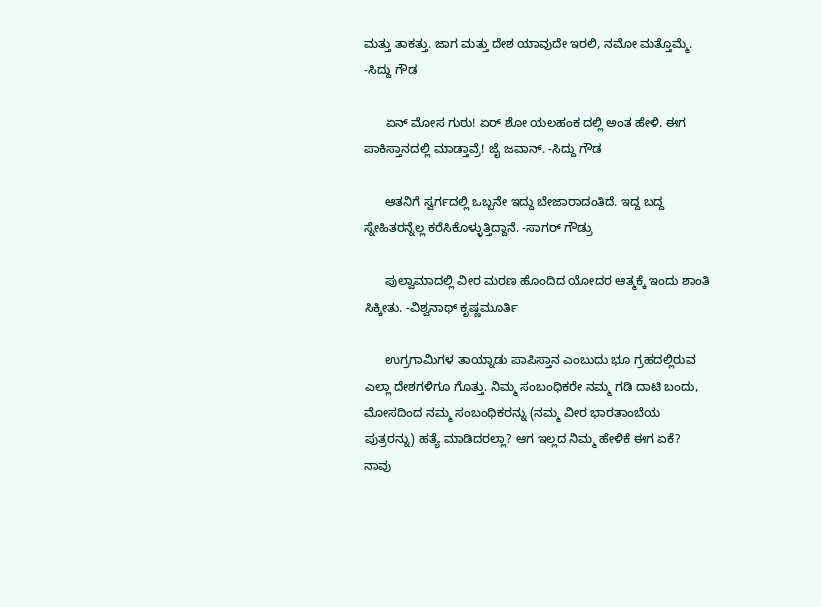ಮತ್ತು ತಾಕತ್ತು. ಜಾಗ ಮತ್ತು ದೇಶ ಯಾವುದೇ ಇರಲಿ, ನಮೋ ಮತ್ತೊಮ್ಮೆ. -ಸಿದ್ದು ಗೌಡ

      ಏನ್ ಮೋಸ ಗುರು! ಏರ್ ಶೋ ಯಲಹಂಕ ದಲ್ಲಿ ಅಂತ ಹೇಳಿ. ಈಗ ಪಾಕಿಸ್ತಾನದಲ್ಲಿ ಮಾಡ್ತಾವ್ರೆ! ಜೈ ಜವಾನ್. -ಸಿದ್ದು ಗೌಡ

      ಆತನಿಗೆ ಸ್ವರ್ಗದಲ್ಲಿ ಒಬ್ಬನೇ ಇದ್ದು ಬೇಜಾರಾದಂತಿದೆ. ಇದ್ದ ಬದ್ದ ಸ್ನೇಹಿತರನ್ನೆಲ್ಲ ಕರೆಸಿಕೊಳ್ಳುತ್ತಿದ್ದಾನೆ. -ಸಾಗರ್ ಗೌಡ್ರು

      ಪುಲ್ವಾಮಾದಲ್ಲಿ ವೀರ ಮರಣ ಹೊಂದಿದ ಯೋದರ ಆತ್ಮಕ್ಕೆ ಇಂದು ಶಾಂತಿ ಸಿಕ್ಕೀತು. -ವಿಶ್ವನಾಥ್ ಕೃಷ್ಣಮೂರ್ತಿ

      ಉಗ್ರಗಾಮಿಗಳ ತಾಯ್ನಾಡು ಪಾಪಿಸ್ತಾನ ಎಂಬುದು ಭೂ ಗ್ರಹದಲ್ಲಿರುವ ಎಲ್ಲಾ ದೇಶಗಳಿಗೂ ಗೊತ್ತು. ನಿಮ್ಮ ಸಂಬಂಧಿಕರೇ ನಮ್ಮ ಗಡಿ ದಾಟಿ ಬಂದು, ಮೋಸದಿಂದ ನಮ್ಮ ಸಂಬಂಧಿಕರನ್ನು (ನಮ್ಮ ವೀರ ಭಾರತಾಂಬೆಯ ಪುತ್ರರನ್ನು) ಹತ್ಯೆ ಮಾಡಿದರಲ್ಲಾ? ಆಗ ಇಲ್ಲದ ನಿಮ್ಮ ಹೇಳಿಕೆ ಈಗ ಏಕೆ? ನಾವು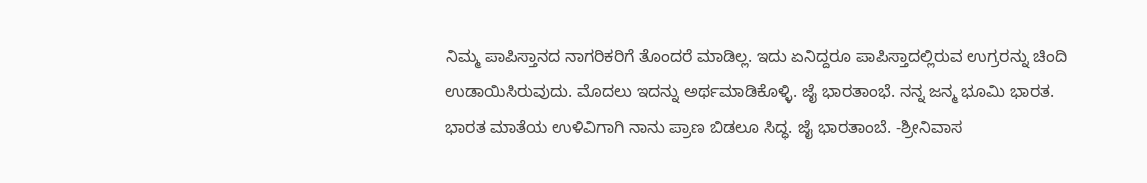ನಿಮ್ಮ ಪಾಪಿಸ್ತಾನದ ನಾಗರಿಕರಿಗೆ ತೊಂದರೆ ಮಾಡಿಲ್ಲ. ಇದು ಏನಿದ್ದರೂ ಪಾಪಿಸ್ತಾದಲ್ಲಿರುವ ಉಗ್ರರನ್ನು ಚಿಂದಿ ಉಡಾಯಿಸಿರುವುದು. ಮೊದಲು ಇದನ್ನು ಅರ್ಥಮಾಡಿಕೊಳ್ಳಿ. ಜೈ ಭಾರತಾಂಭೆ. ನನ್ನ ಜನ್ಮ ಭೂಮಿ ಭಾರತ. ಭಾರತ ಮಾತೆಯ ಉಳಿವಿಗಾಗಿ ನಾನು ಪ್ರಾಣ ಬಿಡಲೂ ಸಿದ್ಧ. ಜೈ ಭಾರತಾಂಬೆ. -ಶ್ರೀನಿವಾಸ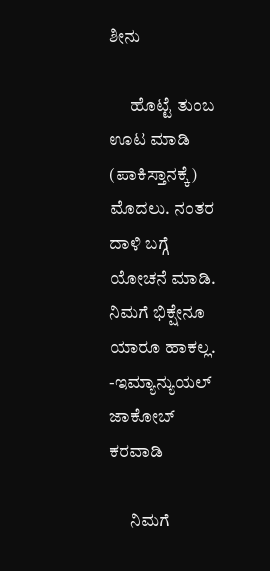ಶೀನು

      ಹೊಟ್ಟೆ ತುಂಬ ಊಟ ಮಾಡಿ (ಪಾಕಿಸ್ತಾನಕ್ಕೆ) ಮೊದಲು. ನಂತರ ದಾಳಿ ಬಗ್ಗೆ ಯೋಚನೆ ಮಾಡಿ. ನಿಮಗೆ ಭಿಕ್ಷೇನೂ ಯಾರೂ ಹಾಕಲ್ಲ. -ಇಮ್ಯಾನ್ಯುಯಲ್ ಜಾಕೋಬ್ ಕರವಾಡಿ

      ನಿಮಗೆ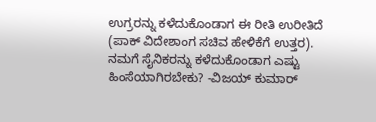ಉಗ್ರರನ್ನು ಕಳೆದುಕೊಂಡಾಗ ಈ ರೀತಿ ಉರೀತಿದೆ (ಪಾಕ್ ವಿದೇಶಾಂಗ ಸಚಿವ ಹೇಳಿಕೆಗೆ ಉತ್ತರ). ನಮಗೆ ಸೈನಿಕರನ್ನು ಕಳೆದುಕೊಂಡಾಗ ಎಷ್ಟು ಹಿಂಸೆಯಾಗಿರಬೇಕು? -ವಿಜಯ್ ಕುಮಾರ್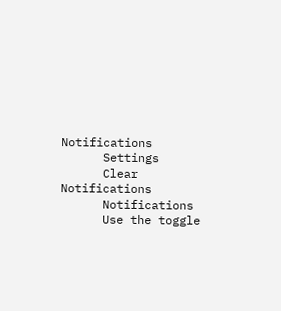Notifications
      Settings
      Clear Notifications
      Notifications
      Use the toggle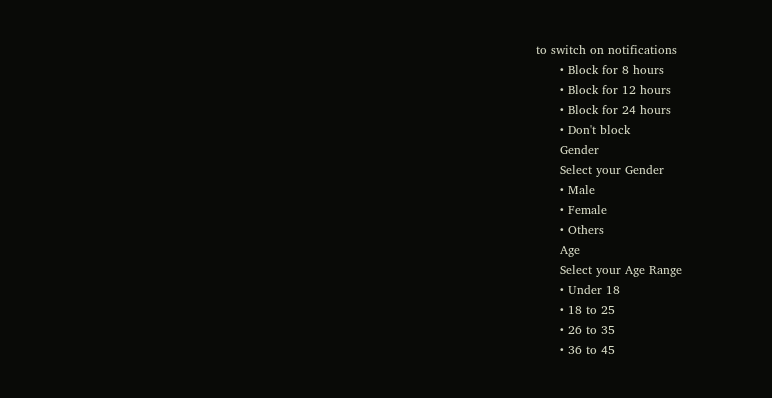to switch on notifications
      • Block for 8 hours
      • Block for 12 hours
      • Block for 24 hours
      • Don't block
      Gender
      Select your Gender
      • Male
      • Female
      • Others
      Age
      Select your Age Range
      • Under 18
      • 18 to 25
      • 26 to 35
      • 36 to 45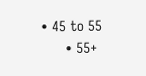• 45 to 55
      • 55+